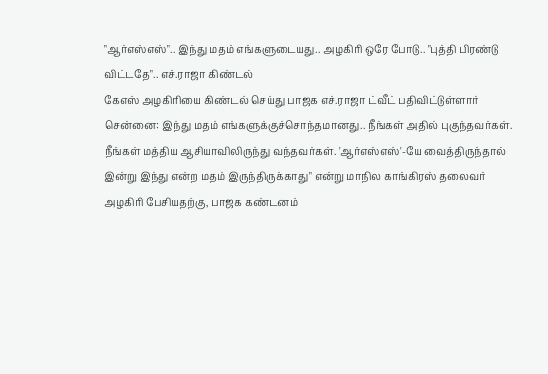"ஆர்எஸ்எஸ்".. இந்து மதம் எங்களுடையது.. அழகிரி ஒரே போடு.. "புத்தி பிரண்டு விட்டதே".. எச்.ராஜா கிண்டல்
கேஎஸ் அழகிரியை கிண்டல் செய்து பாஜக எச்.ராஜா ட்வீட் பதிவிட்டுள்ளார்
சென்னை: இந்து மதம் எங்களுக்குச்சொந்தமானது.. நீங்கள் அதில் புகுந்தவர்கள். நீங்கள் மத்திய ஆசியாவிலிருந்து வந்தவர்கள். 'ஆர்எஸ்எஸ்'-யே வைத்திருந்தால் இன்று இந்து என்ற மதம் இருந்திருக்காது" என்று மாநில காங்கிரஸ் தலைவர் அழகிரி பேசியதற்கு, பாஜக கண்டனம்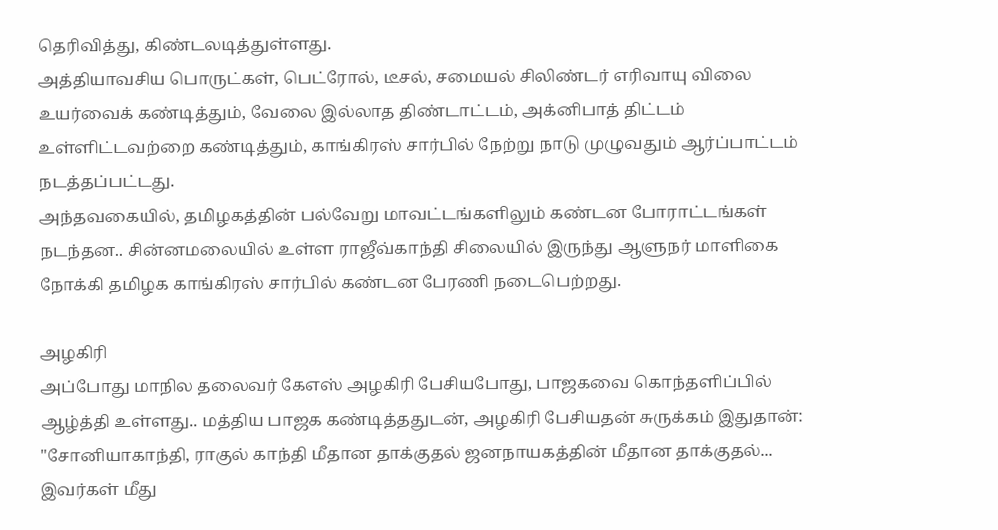தெரிவித்து, கிண்டலடித்துள்ளது.
அத்தியாவசிய பொருட்கள், பெட்ரோல், டீசல், சமையல் சிலிண்டர் எரிவாயு விலை உயர்வைக் கண்டித்தும், வேலை இல்லாத திண்டாட்டம், அக்னிபாத் திட்டம் உள்ளிட்டவற்றை கண்டித்தும், காங்கிரஸ் சார்பில் நேற்று நாடு முழுவதும் ஆர்ப்பாட்டம் நடத்தப்பட்டது.
அந்தவகையில், தமிழகத்தின் பல்வேறு மாவட்டங்களிலும் கண்டன போராட்டங்கள் நடந்தன.. சின்னமலையில் உள்ள ராஜீவ்காந்தி சிலையில் இருந்து ஆளுநர் மாளிகை நோக்கி தமிழக காங்கிரஸ் சார்பில் கண்டன பேரணி நடைபெற்றது.

அழகிரி
அப்போது மாநில தலைவர் கேஎஸ் அழகிரி பேசியபோது, பாஜகவை கொந்தளிப்பில் ஆழ்த்தி உள்ளது.. மத்திய பாஜக கண்டித்ததுடன், அழகிரி பேசியதன் சுருக்கம் இதுதான்: "சோனியாகாந்தி, ராகுல் காந்தி மீதான தாக்குதல் ஜனநாயகத்தின் மீதான தாக்குதல்... இவர்கள் மீது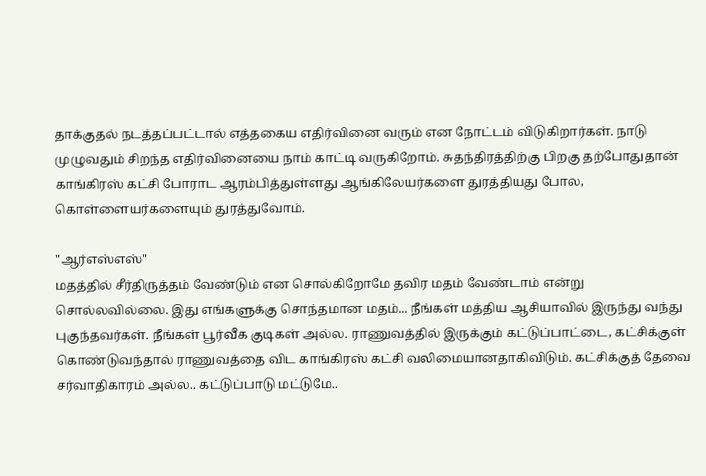தாக்குதல் நடத்தப்பட்டால் எத்தகைய எதிர்வினை வரும் என நோட்டம் விடுகிறார்கள். நாடு முழுவதும் சிறந்த எதிர்வினையை நாம் காட்டி வருகிறோம். சுதந்திரத்திற்கு பிறகு தற்போதுதான் காங்கிரஸ் கட்சி போராட ஆரம்பித்துள்ளது ஆங்கிலேயர்களை துரத்தியது போல, கொள்ளையர்களையும் துரத்துவோம்.

"ஆர்எஸ்எஸ்"
மதத்தில் சீர்திருத்தம் வேண்டும் என சொல்கிறோமே தவிர மதம் வேண்டாம் என்று சொல்லவில்லை. இது எங்களுக்கு சொந்தமான மதம்... நீங்கள் மத்திய ஆசியாவில் இருந்து வந்து புகுந்தவர்கள். நீங்கள் பூர்வீக குடிகள் அல்ல. ராணுவத்தில் இருக்கும் கட்டுப்பாட்டை, கட்சிக்குள் கொண்டுவந்தால் ராணுவத்தை விட காங்கிரஸ் கட்சி வலிமையானதாகிவிடும். கட்சிக்குத் தேவை சர்வாதிகாரம் அல்ல.. கட்டுப்பாடு மட்டுமே..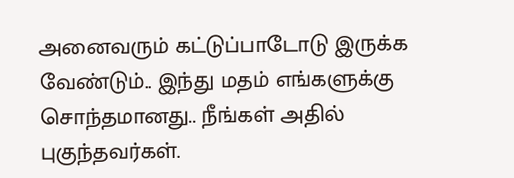அனைவரும் கட்டுப்பாடோடு இருக்க வேண்டும்.. இந்து மதம் எங்களுக்கு சொந்தமானது.. நீங்கள் அதில் புகுந்தவர்கள்.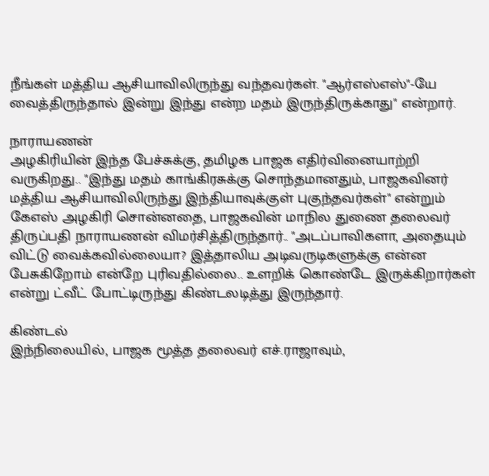நீங்கள் மத்திய ஆசியாவிலிருந்து வந்தவர்கள். "ஆர்எஸ்எஸ்"-யே வைத்திருந்தால் இன்று இந்து என்ற மதம் இருந்திருக்காது" என்றார்.

நாராயணன்
அழகிரியின் இந்த பேச்சுக்கு, தமிழக பாஜக எதிர்வினையாற்றி வருகிறது.. "இந்து மதம் காங்கிரசுக்கு சொந்தமானதும், பாஜகவினர் மத்திய ஆசியாவிலிருந்து இந்தியாவுக்குள் புகுந்தவர்கள்" என்றும் கேஎஸ் அழகிரி சொன்னதை, பாஜகவின் மாநில துணை தலைவர் திருப்பதி நாராயணன் விமர்சித்திருந்தார்.. "அடப்பாவிகளா, அதையும் விட்டு வைக்கவில்லையா? இத்தாலிய அடிவருடிகளுக்கு என்ன பேசுகிறோம் என்றே புரிவதில்லை.. உளறிக் கொண்டே இருக்கிறார்கள் என்று ட்வீட் போட்டிருந்து கிண்டலடித்து இருந்தார்.

கிண்டல்
இந்நிலையில், பாஜக மூத்த தலைவர் எச்.ராஜாவும்,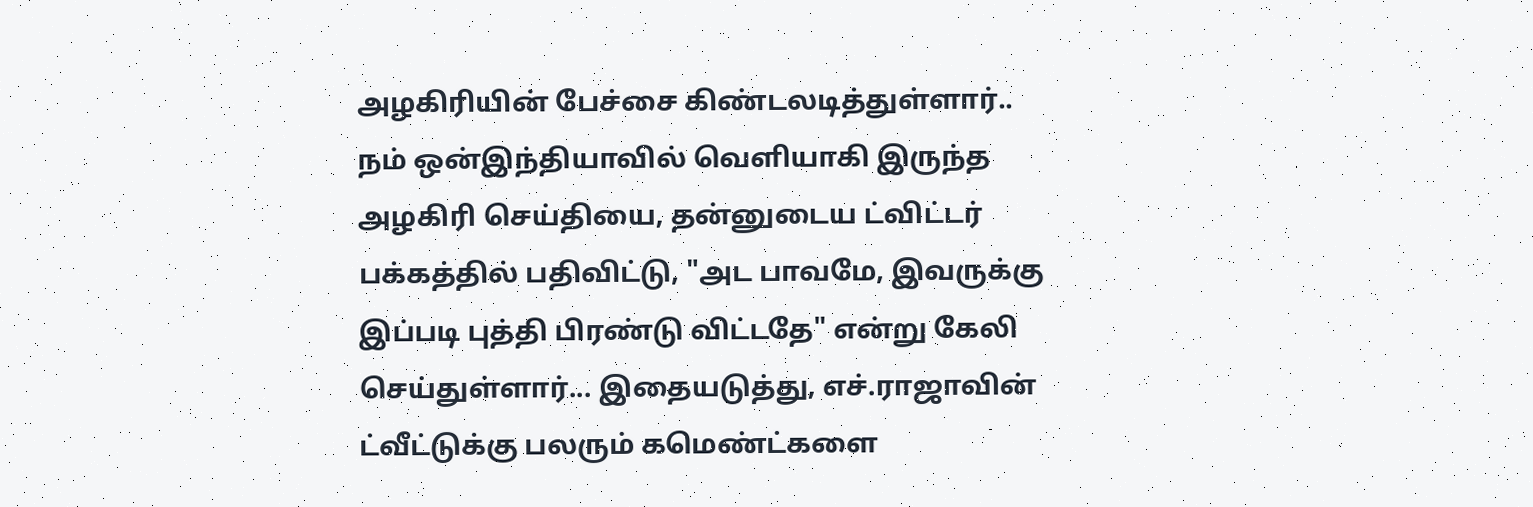அழகிரியின் பேச்சை கிண்டலடித்துள்ளார்.. நம் ஒன்இந்தியாவில் வெளியாகி இருந்த அழகிரி செய்தியை, தன்னுடைய ட்விட்டர் பக்கத்தில் பதிவிட்டு, "அட பாவமே, இவருக்கு இப்படி புத்தி பிரண்டு விட்டதே" என்று கேலி செய்துள்ளார்... இதையடுத்து, எச்.ராஜாவின் ட்வீட்டுக்கு பலரும் கமெண்ட்களை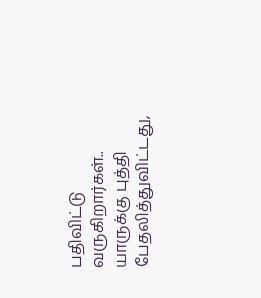பதிவிட்டு வருகிறார்கள்.. யாருக்கு புத்தி பேதலித்துவிட்டது,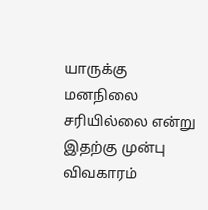யாருக்கு மனநிலை சரியில்லை என்று இதற்கு முன்பு விவகாரம்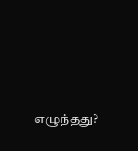எழுந்தது?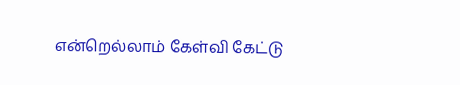என்றெல்லாம் கேள்வி கேட்டு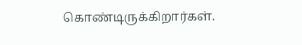கொண்டிருக்கிறார்கள்.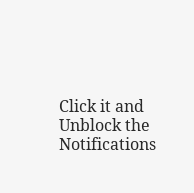Click it and Unblock the Notifications